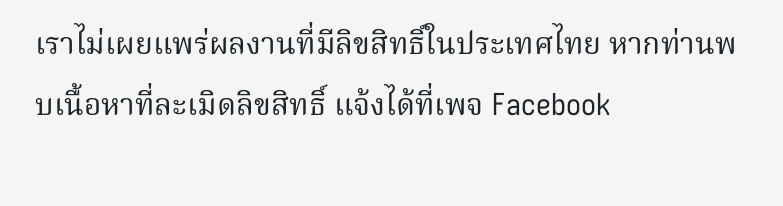เราไม่เผยแพร่ผลงานที่มีลิขสิทธิ์ในประเทศไทย หากท่านพบเนื้อหาที่ละเมิดลิขสิทธิ์ แจ้งได้ที่เพจ Facebook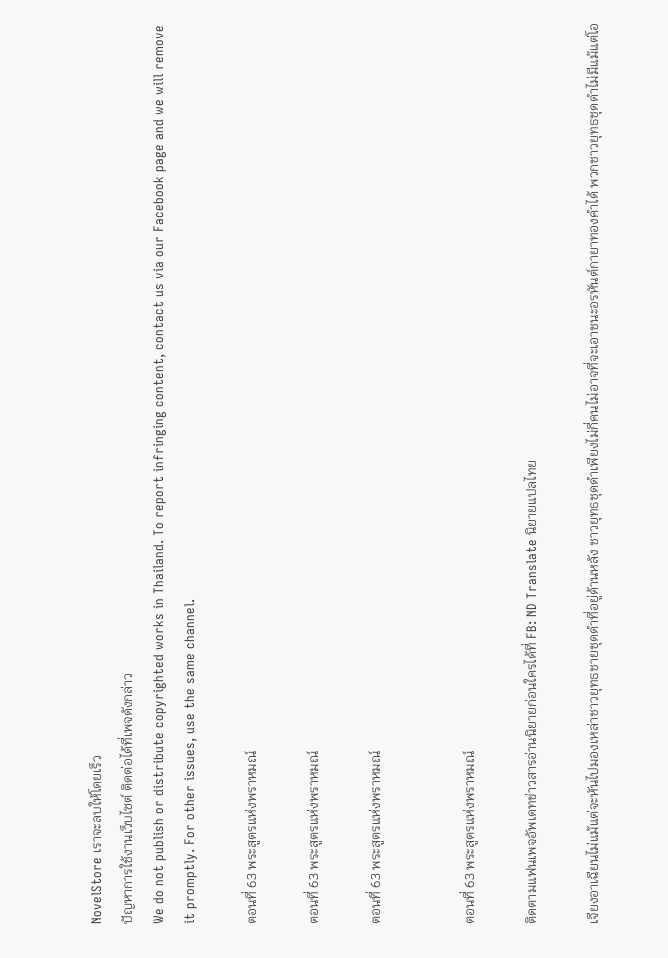NovelStore เราจะลบให้โดยเร็ว
ปัญหาการใช้งานเว็บไซต์ ติดต่อได้ที่เพจดังกล่าว
We do not publish or distribute copyrighted works in Thailand. To report infringing content, contact us via our Facebook page and we will remove it promptly. For other issues, use the same channel.

ตอนที่ 63 พระสูตรแห่งพราหมณ์

ตอนที่ 63 พระสูตรแห่งพราหมณ์

ตอนที่ 63 พระสูตรแห่งพราหมณ์


ตอนที่ 63 พระสูตรแห่งพราหมณ์

ติดตามแฟนเพจอัพเดทข่าวสารอ่านนิยายก่อนใครได้ที่ FB: ND Translate นิยายแปลไทย

เจียงอาเฉียนไม่แม้แต่จะหันไปมองเหล่าชาวยุทธชายชุดดำที่อยู่ด้านหลัง ชาวยุทธชุดดำเพียงไม่กี่คนไม่อาจที่จะเอาชนะอรหันต์กายาทองคำได้ พวกชาวยุทธชุดดำไม่มีแม้แต่โอ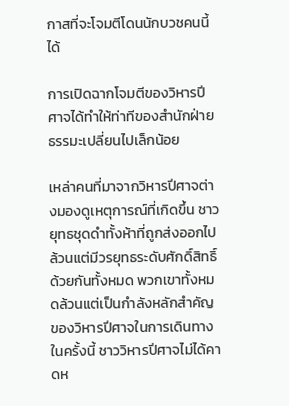กาสที่จะโจมตีโดนนักบวชคนนี้ได้

การเปิดฉากโจมตีของวิหารปีศาจได้ทำให้ท่าทีของสำนักฝ่ายธรรมะเปลี่ยนไปเล็กน้อย

เหล่าคนที่มาจากวิหารปีศาจต่างมองดูเหตุการณ์ที่เกิดขึ้น ชาวยุทธชุดดำทั้งห้าที่ถูกส่งออกไปล้วนแต่มีวรยุทธระดับศักดิ์สิทธิ์ด้วยกันทั้งหมด พวกเขาทั้งหมดล้วนแต่เป็นกำลังหลักสำคัญของวิหารปีศาจในการเดินทางในครั้งนี้ ชาววิหารปีศาจไม่ได้คาดห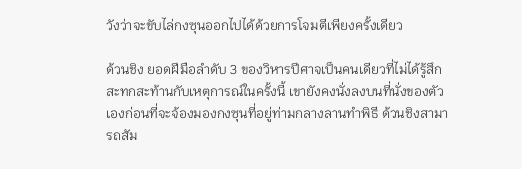วังว่าจะขับไล่กงซุนออกไปได้ด้วยการโจมตีเพียงครั้งเดียว

ด้วนชิง ยอดฝีมือลำดับ 3 ของวิหารปีศาจเป็นคนเดียวที่ไม่ได้รู้สึกสะทกสะท้านกับเหตุการณ์ในครั้งนี้ เขายังคงนั่งลงบนที่นั่งของตัวเองก่อนที่จะจ้องมองกงซุนที่อยู่ท่ามกลางลานทำพิธี ด้วนชิงสามารถสัม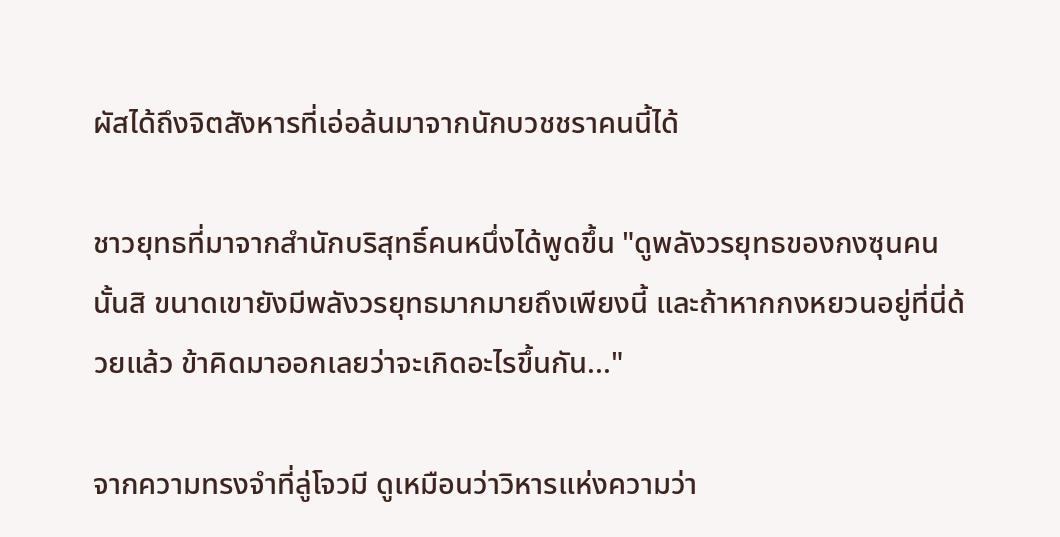ผัสได้ถึงจิตสังหารที่เอ่อล้นมาจากนักบวชชราคนนี้ได้

ชาวยุทธที่มาจากสำนักบริสุทธิ์คนหนึ่งได้พูดขึ้น "ดูพลังวรยุทธของกงซุนคนนั้นสิ ขนาดเขายังมีพลังวรยุทธมากมายถึงเพียงนี้ และถ้าหากกงหยวนอยู่ที่นี่ด้วยแล้ว ข้าคิดมาออกเลยว่าจะเกิดอะไรขึ้นกัน..."

จากความทรงจำที่ลู่โจวมี ดูเหมือนว่าวิหารแห่งความว่า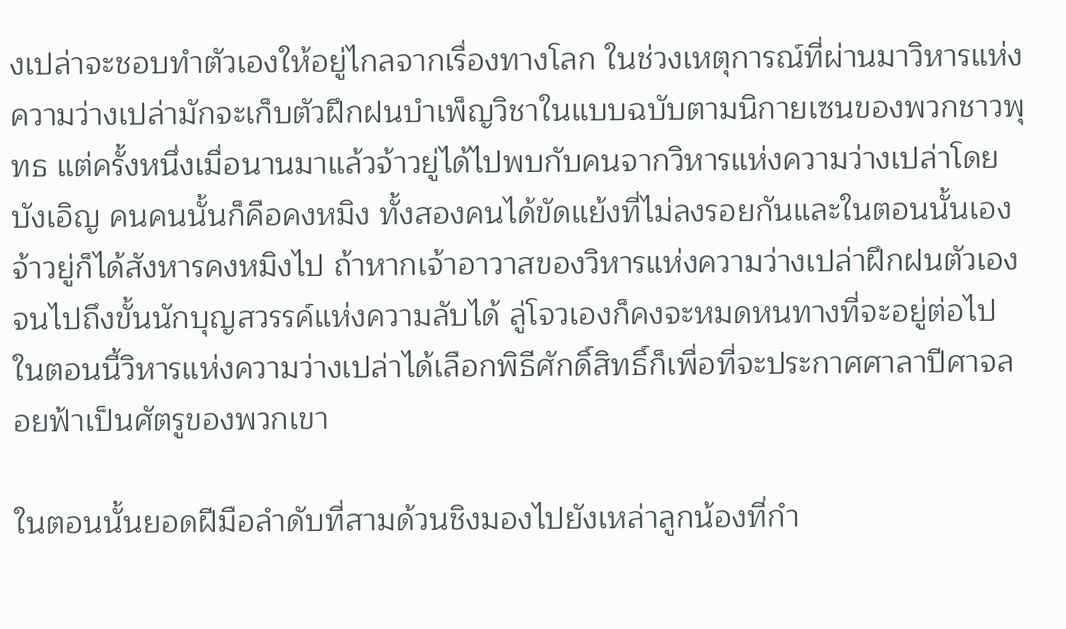งเปล่าจะชอบทำตัวเองให้อยู่ไกลจากเรื่องทางโลก ในช่วงเหตุการณ์ที่ผ่านมาวิหารแห่งความว่างเปล่ามักจะเก็บตัวฝึกฝนบำเพ็ญวิชาในแบบฉบับตามนิกายเซนของพวกชาวพุทธ แต่ครั้งหนึ่งเมื่อนานมาแล้วจ้าวยู่ได้ไปพบกับคนจากวิหารแห่งความว่างเปล่าโดยบังเอิญ คนคนนั้นก็คือคงหมิง ทั้งสองคนได้ขัดแย้งที่ไม่ลงรอยกันและในตอนนั้นเองจ้าวยู่ก็ได้สังหารคงหมิงไป ถ้าหากเจ้าอาวาสของวิหารแห่งความว่างเปล่าฝึกฝนตัวเองจนไปถึงขั้นนักบุญสวรรค์แห่งความลับได้ ลู่โจวเองก็คงจะหมดหนทางที่จะอยู่ต่อไป ในตอนนี้วิหารแห่งความว่างเปล่าได้เลือกพิธีศักดิ์สิทธิ์ก็เพื่อที่จะประกาศศาลาปีศาจลอยฟ้าเป็นศัตรูของพวกเขา

ในตอนนั้นยอดฝีมือลำดับที่สามด้วนชิงมองไปยังเหล่าลูกน้องที่กำ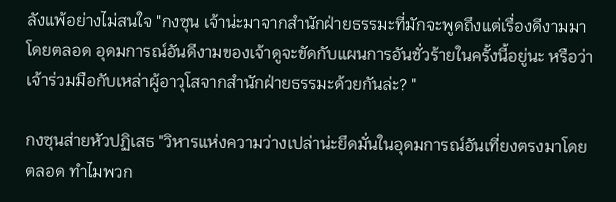ลังแพ้อย่างไม่สนใจ "กงซุน เจ้าน่ะมาจากสำนักฝ่ายธรรมะที่มักจะพูดถึงแต่เรื่องดีงามมาโดยตลอด อุดมการณ์อันดีงามของเจ้าดูจะขัดกับแผนการอันชั่วร้ายในครั้งนี้อยู่นะ หรือว่าเจ้าร่วมมือกับเหล่าผู้อาวุโสจากสำนักฝ่ายธรรมะด้วยกันล่ะ? "

กงซุนส่ายหัวปฏิเสธ "วิหารแห่งความว่างเปล่าน่ะยึดมั่นในอุดมการณ์อันเที่ยงตรงมาโดยตลอด ทำไมพวก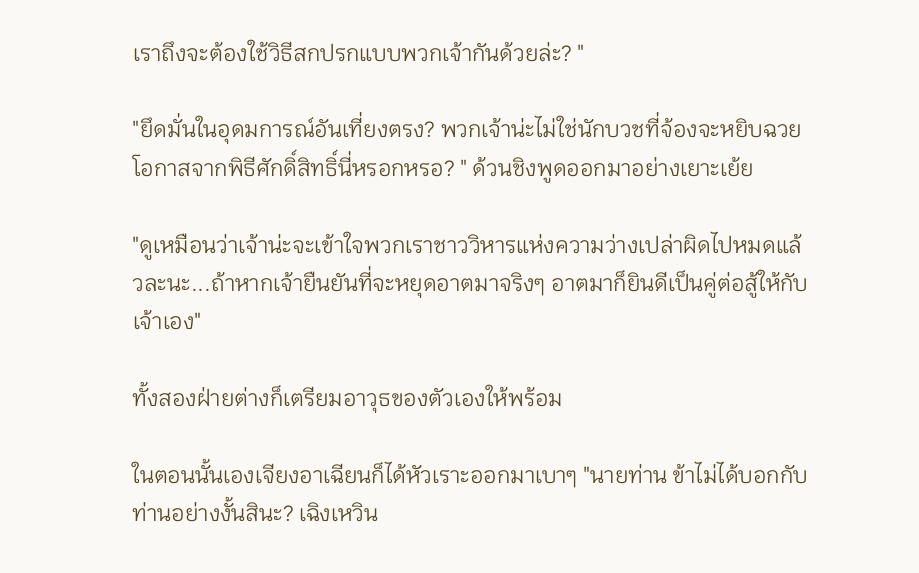เราถึงจะต้องใช้วิธีสกปรกแบบพวกเจ้ากันด้วยล่ะ? "

"ยึดมั่นในอุดมการณ์อันเที่ยงตรง? พวกเจ้าน่ะไม่ใช่นักบวชที่จ้องจะหยิบฉวยโอกาสจากพิธีศักดิ์สิทธิ์นี่หรอกหรอ? " ด้วนชิงพูดออกมาอย่างเยาะเย้ย

"ดูเหมือนว่าเจ้าน่ะจะเข้าใจพวกเราชาววิหารแห่งความว่างเปล่าผิดไปหมดแล้วละนะ...ถ้าหากเจ้ายืนยันที่จะหยุดอาตมาจริงๆ อาตมาก็ยินดีเป็นคู่ต่อสู้ให้กับเจ้าเอง"

ทั้งสองฝ่ายต่างก็เตรียมอาวุธของตัวเองให้พร้อม

ในตอนนั้นเองเจียงอาเฉียนก็ได้หัวเราะออกมาเบาๆ "นายท่าน ข้าไม่ได้บอกกับท่านอย่างงั้นสินะ? เฉิงเหวิน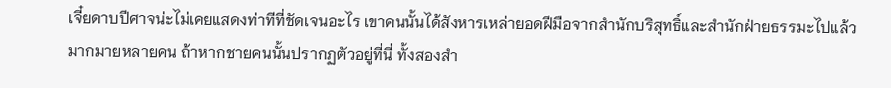เจี๋ยดาบปีศาจน่ะไม่เคยแสดงท่าทีที่ชัดเจนอะไร เขาคนนั้นได้สังหารเหล่ายอดฝีมือจากสำนักบริสุทธิ์และสำนักฝ่ายธรรมะไปแล้วมากมายหลายคน ถ้าหากชายคนนั้นปรากฏตัวอยู่ที่นี่ ทั้งสองสำ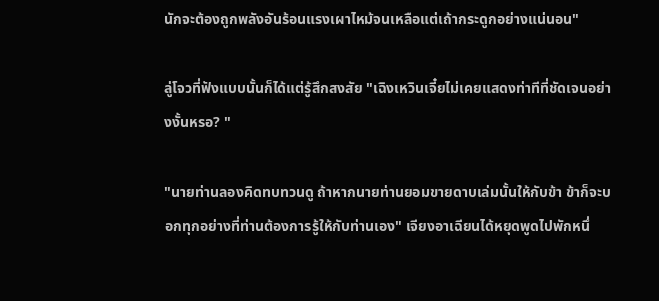นักจะต้องถูกพลังอันร้อนแรงเผาไหม้จนเหลือแต่เถ้ากระดูกอย่างแน่นอน"

ลู่โจวที่ฟังแบบนั้นก็ได้แต่รู้สึกสงสัย "เฉิงเหวินเจี๋ยไม่เคยแสดงท่าทีที่ชัดเจนอย่างงั้นหรอ? "

"นายท่านลองคิดทบทวนดู ถ้าหากนายท่านยอมขายดาบเล่มนั้นให้กับข้า ข้าก็จะบอกทุกอย่างที่ท่านต้องการรู้ให้กับท่านเอง" เจียงอาเฉียนได้หยุดพูดไปพักหนึ่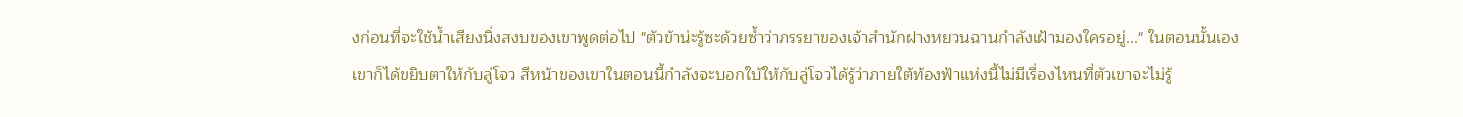งก่อนที่จะใช้น้ำเสียงนิ่งสงบของเขาพูดต่อไป "ตัวข้าน่ะรู้ซะด้วยซ้ำว่าภรรยาของเจ้าสำนักฝางหยวนฉานกำลังเฝ้ามองใครอยู่..." ในตอนนั้นเองเขาก็ได้ขยิบตาให้กับลู่โจว สีหน้าของเขาในตอนนี้กำลังจะบอกใบ้ให้กับลู่โจวได้รู้ว่าภายใต้ท้องฟ้าแห่งนี้ไม่มีเรื่องไหนที่ตัวเขาจะไม่รู้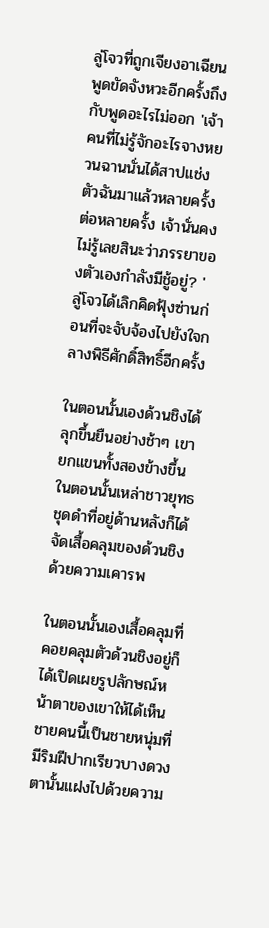ลู่โจวที่ถูกเจียงอาเฉียนพูดขัดจังหวะอีกครั้งถึงกับพูดอะไรไม่ออก 'เจ้าคนที่ไม่รู้จักอะไรจางหยวนฉานนั่นได้สาปแช่งตัวฉันมาแล้วหลายครั้งต่อหลายครั้ง เจ้านั่นคงไม่รู้เลยสินะว่าภรรยาของตัวเองกำลังมีชู้อยู่? ' ลู่โจวได้เลิกคิดฟุ้งซ่านก่อนที่จะจับจ้องไปยังใจกลางพิธีศักดิ์สิทธิ์อีกครั้ง

ในตอนนั้นเองด้วนชิงได้ลุกขึ้นยืนอย่างช้าๆ เขายกแขนทั้งสองข้างขึ้นในตอนนั้นเหล่าชาวยุทธชุดดำที่อยู่ด้านหลังก็ได้จัดเสื้อคลุมของด้วนชิงด้วยความเคารพ

ในตอนนั้นเองเสื้อคลุมที่คอยคลุมตัวด้วนชิงอยู่ก็ได้เปิดเผยรูปลักษณ์หน้าตาของเขาให้ได้เห็น ชายคนนี้เป็นชายหนุ่มที่มีริมฝีปากเรียวบางดวงตานั้นแฝงไปด้วยความ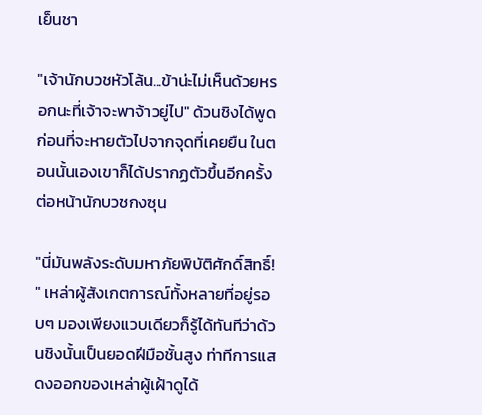เย็นชา

"เจ้านักบวชหัวโล้น...ข้าน่ะไม่เห็นด้วยหรอกนะที่เจ้าจะพาจ้าวยู่ไป" ด้วนชิงได้พูดก่อนที่จะหายตัวไปจากจุดที่เคยยืน ในตอนนั้นเองเขาก็ได้ปรากฏตัวขึ้นอีกครั้งต่อหน้านักบวชกงซุน

"นี่มันพลังระดับมหาภัยพิบัติศักดิ์สิทธิ์! " เหล่าผู้สังเกตการณ์ทั้งหลายที่อยู่รอบๆ มองเพียงแวบเดียวก็รู้ได้ทันทีว่าด้วนชิงนั้นเป็นยอดฝีมือชั้นสูง ท่าทีการแสดงออกของเหล่าผู้เฝ้าดูได้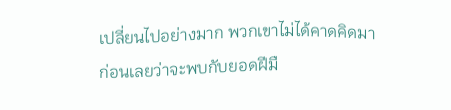เปลี่ยนไปอย่างมาก พวกเขาไม่ได้คาดคิดมาก่อนเลยว่าจะพบกับยอดฝีมื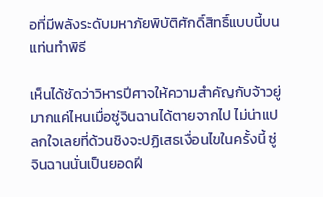อที่มีพลังระดับมหาภัยพิบัติศักดิ์สิทธิ์แบบนี้บนแท่นทำพิธี

เห็นได้ชัดว่าวิหารปีศาจให้ความสำคัญกับจ้าวยู่มากแค่ไหนเมื่อซู่จินฉานได้ตายจากไป ไม่น่าแปลกใจเลยที่ด้วนชิงจะปฏิเสธเงื่อนไขในครั้งนี้ ซู่จินฉานนั่นเป็นยอดฝี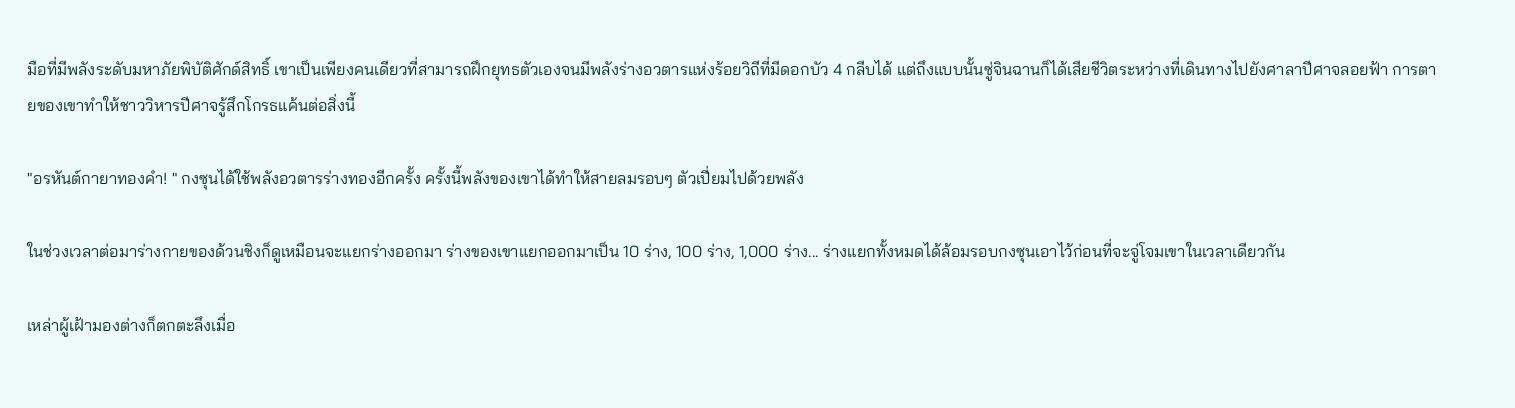มือที่มีพลังระดับมหาภัยพิบัติศักด์สิทธิ์ เขาเป็นเพียงคนเดียวที่สามารถฝึกยุทธตัวเองจนมีพลังร่างอวตารแห่งร้อยวิถีที่มีดอกบัว 4 กลีบได้ แต่ถึงแบบนั้นซู่จินฉานก็ได้เสียชีวิตระหว่างที่เดินทางไปยังศาลาปีศาจลอยฟ้า การตายของเขาทำให้ชาววิหารปีศาจรู้สึกโกรธแค้นต่อสิ่งนี้

"อรหันต์กายาทองคำ! " กงซุนได้ใช้พลังอวตารร่างทองอีกครั้ง ครั้งนี้พลังของเขาได้ทำให้สายลมรอบๆ ตัวเปี่ยมไปด้วยพลัง

ในช่วงเวลาต่อมาร่างกายของด้วนชิงก็ดูเหมือนจะแยกร่างออกมา ร่างของเขาแยกออกมาเป็น 10 ร่าง, 100 ร่าง, 1,000 ร่าง... ร่างแยกทั้งหมดได้ล้อมรอบกงซุนเอาไว้ก่อนที่จะจู่โจมเขาในเวลาเดียวกัน

เหล่าผู้เฝ้ามองต่างก็ตกตะลึงเมื่อ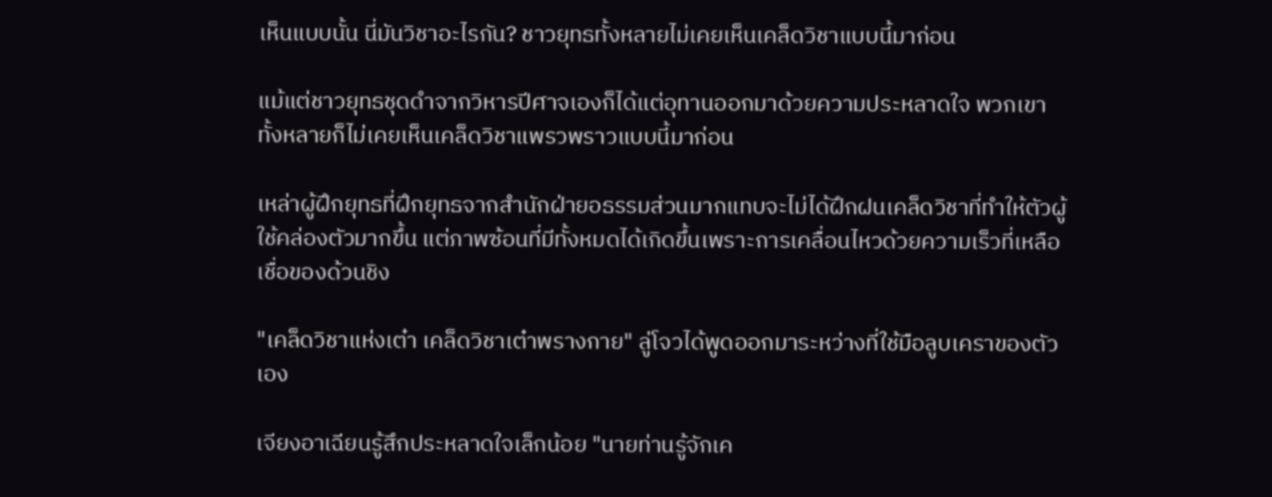เห็นแบบนั้น นี่มันวิชาอะไรกัน? ชาวยุทธทั้งหลายไม่เคยเห็นเคล็ดวิชาแบบนี้มาก่อน

แม้แต่ชาวยุทธชุดดำจากวิหารปีศาจเองก็ได้แต่อุทานออกมาด้วยความประหลาดใจ พวกเขาทั้งหลายก็ไม่เคยเห็นเคล็ดวิชาแพรวพราวแบบนี้มาก่อน

เหล่าผู้ฝึกยุทธที่ฝึกยุทธจากสำนักฝ่ายอธรรมส่วนมากแทบจะไม่ได้ฝึกฝนเคล็ดวิชาที่ทำให้ตัวผู้ใช้คล่องตัวมากขึ้น แต่ภาพซ้อนที่มีทั้งหมดได้เกิดขึ้นเพราะการเคลื่อนไหวด้วยความเร็วที่เหลือเชื่อของด้วนชิง

"เคล็ดวิชาแห่งเต๋า เคล็ดวิชาเต๋าพรางกาย" ลู่โจวได้พูดออกมาระหว่างที่ใช้มือลูบเคราของตัวเอง

เจียงอาเฉียนรู้สึกประหลาดใจเล็กน้อย "นายท่านรู้จักเค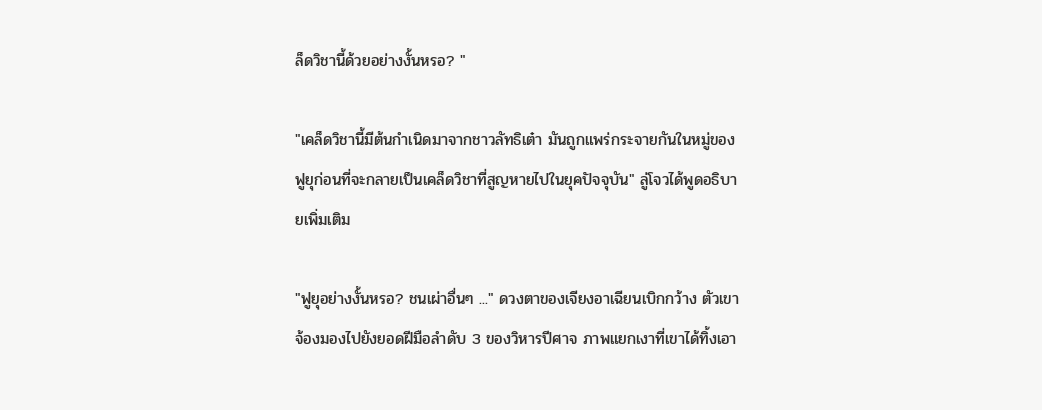ล็ดวิชานี้ด้วยอย่างงั้นหรอ? "

"เคล็ดวิชานี้มีต้นกำเนิดมาจากชาวลัทธิเต๋า มันถูกแพร่กระจายกันในหมู่ของฟูยุก่อนที่จะกลายเป็นเคล็ดวิชาที่สูญหายไปในยุคปัจจุบัน" ลู่โจวได้พูดอธิบายเพิ่มเติม

"ฟูยุอย่างงั้นหรอ? ชนเผ่าอื่นๆ ..." ดวงตาของเจียงอาเฉียนเบิกกว้าง ตัวเขาจ้องมองไปยังยอดฝีมือลำดับ 3 ของวิหารปีศาจ ภาพแยกเงาที่เขาได้ทิ้งเอา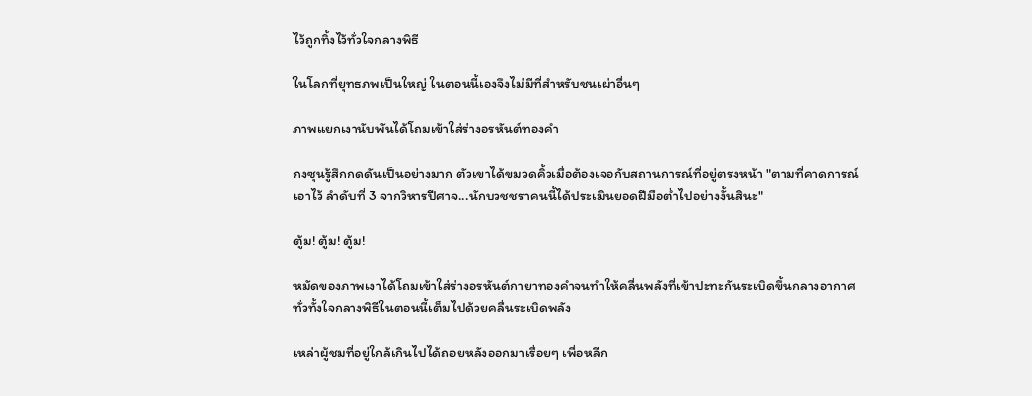ไว้ถูกทิ้งไว้ทั่วใจกลางพิธี

ในโลกที่ยุทธภพเป็นใหญ่ ในตอนนี้เองจึงไม่มีที่สำหรับชนเผ่าอื่นๆ

ภาพแยกเงานับพันได้โถมเข้าใส่ร่างอรหันต์ทองคำ

กงซุนรู้สึกกดดันเป็นอย่างมาก ตัวเขาได้ขมวดคิ้วเมื่อต้องเจอกับสถานการณ์ที่อยู่ตรงหน้า "ตามที่คาดการณ์เอาไว้ ลำดับที่ 3 จากวิหารปีศาจ...นักบวชชราคนนี้ได้ประเมินยอดฝีมือต่ำไปอย่างงั้นสินะ"

ตู้ม! ตู้ม! ตู้ม!

หมัดของภาพเงาได้โถมเข้าใส่ร่างอรหันต์กายาทองคำจนทำให้คลื่นพลังที่เข้าปะทะกันระเบิดขึ้นกลางอากาศ ทั่วทั้งใจกลางพิธีในตอนนี้เต็มไปด้วยคลื่นระเบิดพลัง

เหล่าผู้ชมที่อยู่ใกล้เกินไปได้ถอยหลังออกมาเรื่อยๆ เพื่อหลีก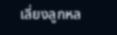เลี่ยงลูกหล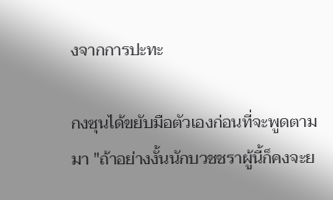งจากการปะทะ

กงซุนได้ขยับมือตัวเองก่อนที่จะพูดตามมา "ถ้าอย่างงั้นนักบวชชราผู้นี้ก็คงจะย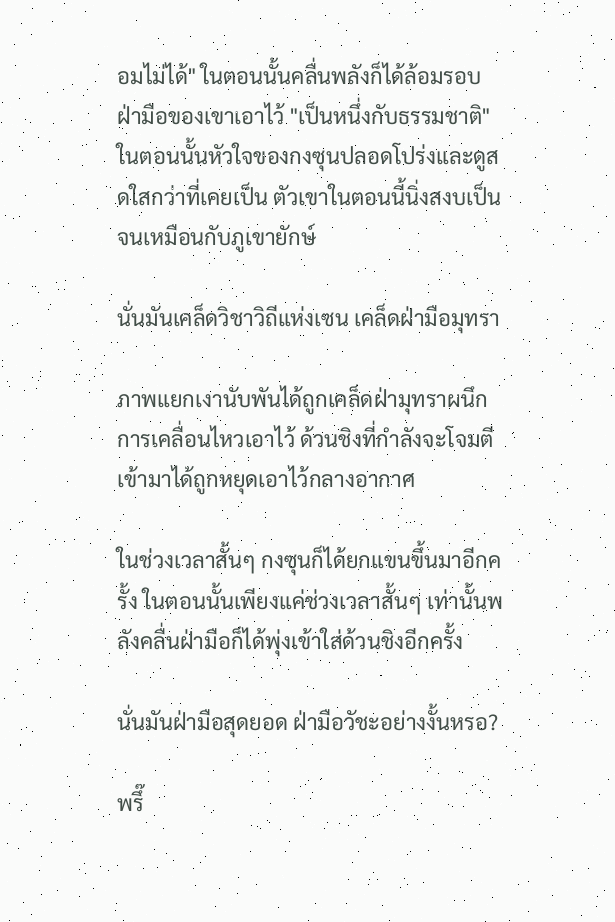อมไม่ได้" ในตอนนั้นคลื่นพลังก็ได้ล้อมรอบฝ่ามือของเขาเอาไว้ "เป็นหนึ่งกับธรรมชาติ" ในตอนนั้นหัวใจของกงซุนปลอดโปร่งและดูสดใสกว่าที่เคยเป็น ตัวเขาในตอนนี้นิ่งสงบเป็นจนเหมือนกับภูเขายักษ์

นั่นมันเคล็ดวิชาวิถีแห่งเซน เคล็ดฝ่ามือมุทรา

ภาพแยกเงานับพันได้ถูกเคล็ดฝ่ามุทราผนึกการเคลื่อนไหวเอาไว้ ด้วนชิงที่กำลังจะโจมตีเข้ามาได้ถูกหยุดเอาไว้กลางอากาศ

ในช่วงเวลาสั้นๆ กงซุนก็ได้ยกแขนขึ้นมาอีกครั้ง ในตอนนั้นเพียงแค่ช่วงเวลาสั้นๆ เท่านั้นพลังคลื่นฝ่ามือก็ได้พุ่งเข้าใส่ด้วนชิงอีกครั้ง

นั่นมันฝ่ามือสุดยอด ฝ่ามือวัชะอย่างงั้นหรอ?

พรึ๊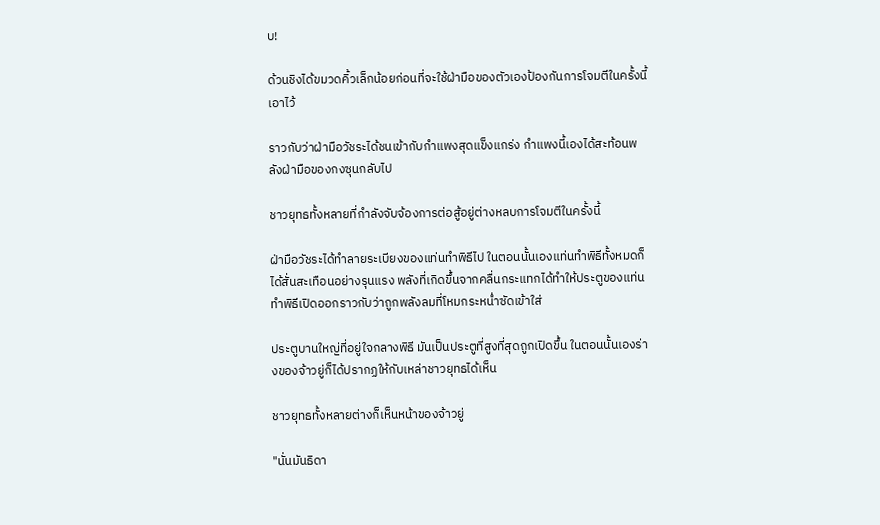บ!

ด้วนชิงได้ขมวดคิ้วเล็กน้อยก่อนที่จะใช้ฝ่ามือของตัวเองป้องกันการโจมตีในครั้งนี้เอาไว้

ราวกับว่าฝ่ามือวัชระได้ชนเข้ากับกำแพงสุดแข็งแกร่ง กำแพงนี้เองได้สะท้อนพลังฝ่ามือของกงซุนกลับไป

ชาวยุทธทั้งหลายที่กำลังจับจ้องการต่อสู้อยู่ต่างหลบการโจมตีในครั้งนี้

ฝ่ามือวัชระได้ทำลายระเบียงของแท่นทำพิธีไป ในตอนนั้นเองแท่นทำพิธีทั้งหมดก็ได้สั่นสะเทือนอย่างรุนแรง พลังที่เกิดขึ้นจากคลื่นกระแทกได้ทำให้ประตูของแท่นทำพิธีเปิดออกราวกับว่าถูกพลังลมที่โหมกระหน่ำซัดเข้าใส่

ประตูบานใหญ่ที่อยู่ใจกลางพิธี มันเป็นประตูที่สูงที่สุดถูกเปิดขึ้น ในตอนนั้นเองร่างของจ้าวยู่ก็ได้ปรากฏให้กับเหล่าชาวยุทธได้เห็น

ชาวยุทธทั้งหลายต่างก็เห็นหน้าของจ้าวยู่

"นั่นมันธิดา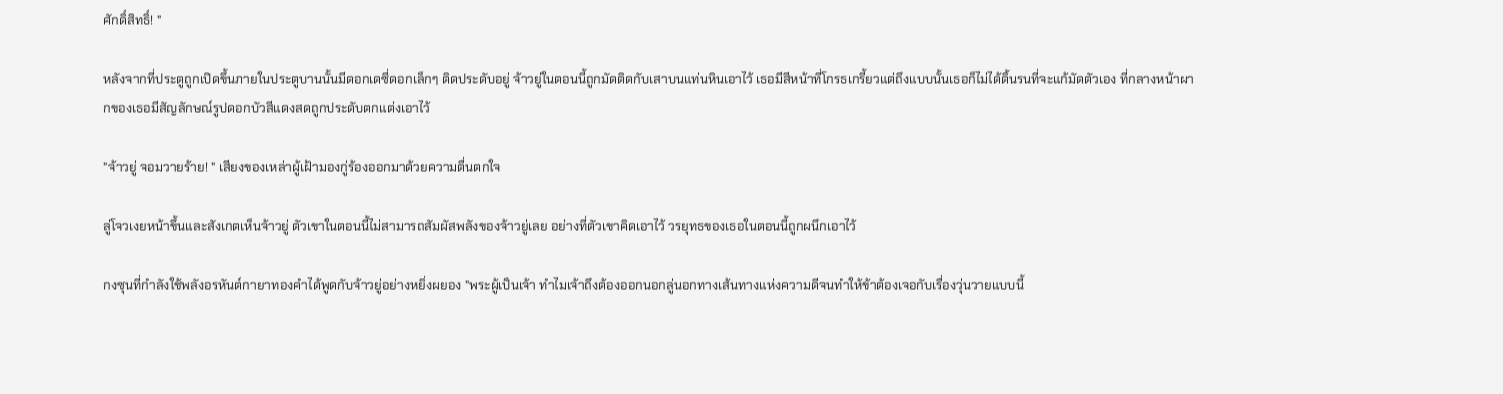ศักดิ์สิทธิ์! "

หลังจากที่ประตูถูกเปิดขึ้นภายในประตูบานนั้นมีดอกเดซี่ดอกเล็กๆ ติดประดับอยู่ จ้าวยู่ในตอนนี้ถูกมัดติดกับเสาบนแท่นหินเอาไว้ เธอมีสีหน้าที่โกรธเกรี้ยวแต่ถึงแบบนั้นเธอก็ไม่ได้ดิ้นรนที่จะแก้มัดตัวเอง ที่กลางหน้าผากของเธอมีสัญลักษณ์รูปดอกบัวสีแดงสดถูกประดับตกแต่งเอาไว้

"จ้าวยู่ จอมวายร้าย! " เสียงของเหล่าผู้เฝ้ามองกู่ร้องออกมาด้วยความตื่นตกใจ

ลู่โจวเงยหน้าขึ้นและสังเกตเห็นจ้าวยู่ ตัวเขาในตอนนี้ไม่สามารถสัมผัสพลังของจ้าวยู่เลย อย่างที่ตัวเขาคิดเอาไว้ วรยุทธของเธอในตอนนี้ถูกผนึกเอาไว้

กงซุนที่กำลังใช้พลังอรหันต์กายาทองคำได้พูดกับจ้าวยู่อย่างหยิ่งผยอง "พระผู้เป็นเจ้า ทำไมเจ้าถึงต้องออกนอกลู่นอกทางเส้นทางแห่งความดีจนทำให้ข้าต้องเจอกับเรื่องวุ่นวายแบบนี้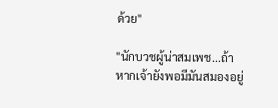ด้วย"

"นักบวชผู้น่าสมเพช...ถ้าหากเจ้ายังพอมีมันสมองอยู่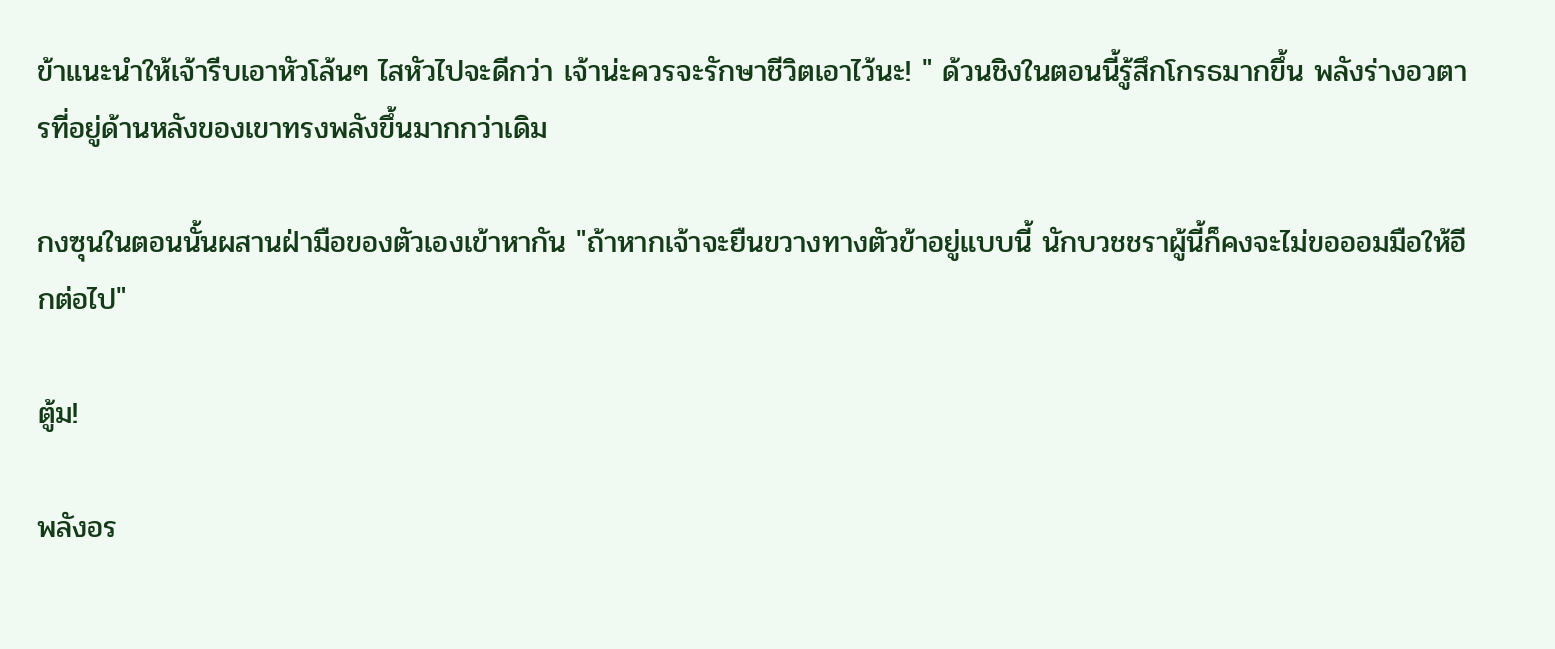ข้าแนะนำให้เจ้ารีบเอาหัวโล้นๆ ไสหัวไปจะดีกว่า เจ้าน่ะควรจะรักษาชีวิตเอาไว้นะ! " ด้วนชิงในตอนนี้รู้สึกโกรธมากขึ้น พลังร่างอวตารที่อยู่ด้านหลังของเขาทรงพลังขึ้นมากกว่าเดิม

กงซุนในตอนนั้นผสานฝ่ามือของตัวเองเข้าหากัน "ถ้าหากเจ้าจะยืนขวางทางตัวข้าอยู่แบบนี้ นักบวชชราผู้นี้ก็คงจะไม่ขอออมมือให้อีกต่อไป"

ตู้ม!

พลังอร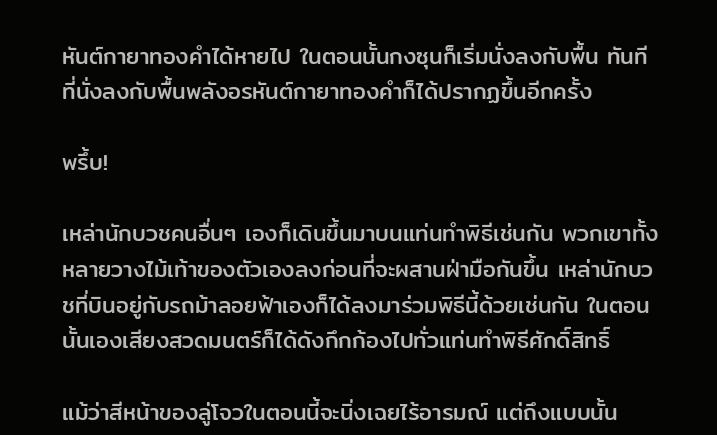หันต์กายาทองคำได้หายไป ในตอนนั้นกงซุนก็เริ่มนั่งลงกับพื้น ทันทีที่นั่งลงกับพื้นพลังอรหันต์กายาทองคำก็ได้ปรากฏขึ้นอีกครั้ง

พรึ้บ!

เหล่านักบวชคนอื่นๆ เองก็เดินขึ้นมาบนแท่นทำพิธีเช่นกัน พวกเขาทั้งหลายวางไม้เท้าของตัวเองลงก่อนที่จะผสานฝ่ามือกันขึ้น เหล่านักบวชที่บินอยู่กับรถม้าลอยฟ้าเองก็ได้ลงมาร่วมพิธีนี้ด้วยเช่นกัน ในตอนนั้นเองเสียงสวดมนตร์ก็ได้ดังกึกก้องไปทั่วแท่นทำพิธีศักดิ์สิทธิ์

แม้ว่าสีหน้าของลู่โจวในตอนนี้จะนิ่งเฉยไร้อารมณ์ แต่ถึงแบบนั้น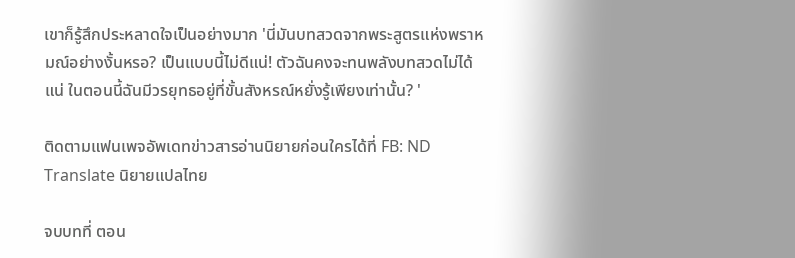เขาก็รู้สึกประหลาดใจเป็นอย่างมาก 'นี่มันบทสวดจากพระสูตรแห่งพราหมณ์อย่างงั้นหรอ? เป็นแบบนี้ไม่ดีแน่! ตัวฉันคงจะทนพลังบทสวดไม่ได้แน่ ในตอนนี้ฉันมีวรยุทธอยู่ที่ขั้นสังหรณ์หยั่งรู้เพียงเท่านั้น? '

ติดตามแฟนเพจอัพเดทข่าวสารอ่านนิยายก่อนใครได้ที่ FB: ND Translate นิยายแปลไทย

จบบทที่ ตอน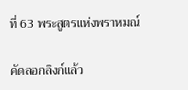ที่ 63 พระสูตรแห่งพราหมณ์

คัดลอกลิงก์แล้ว